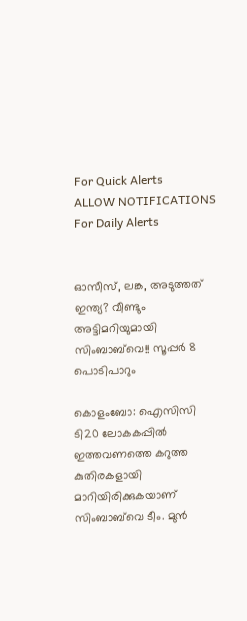For Quick Alerts
ALLOW NOTIFICATIONS
For Daily Alerts


ഓസീസ്, ലങ്ക, അടുത്തത് ഇന്ത്യ? വീണ്ടും അട്ടിമറിയുമായി സിംബാബ്‌വെ!! സൂപ്പര്‍ 8 പൊടിപാറും

കൊളംബോ: ഐസിസി ടി20 ലോകകപ്പില്‍ ഇത്തവണത്തെ കറുത്ത കുതിരകളായി മാറിയിരിക്കുകയാണ് സിംബാബ്‌വെ ടീം. മുന്‍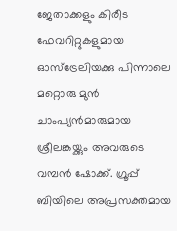ജേതാക്കളും കിരീട ഫേവറിറ്റുകളുമായ ഓസ്‌ട്രേലിയക്കു പിന്നാലെ മറ്റൊരു മുന്‍ ചാംപ്യന്‍മാരുമായ ശ്രീലങ്കയ്ക്കും അവരുടെ വമ്പന്‍ ഷോക്ക്. ഗ്രൂപ്പ് ബിയിലെ അപ്രസക്തമായ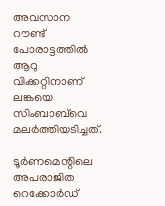അവസാന റൗണ്ട് പോരാട്ടത്തില്‍ ആറു വിക്കറ്റിനാണ് ലങ്കയെ സിംബാബ്‌വെ മലര്‍ത്തിയടിച്ചത്.

ടൂര്‍ണമെന്റിലെ അപരാജിത റെക്കോര്‍ഡ്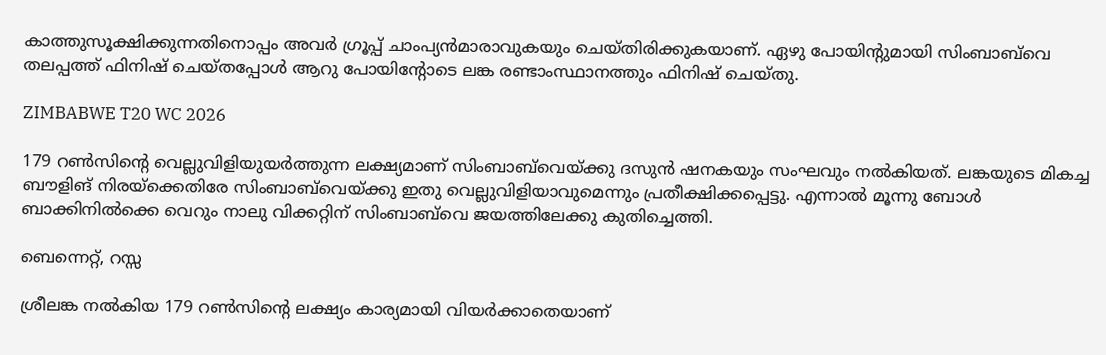കാത്തുസൂക്ഷിക്കുന്നതിനൊപ്പം അവര്‍ ഗ്രൂപ്പ് ചാംപ്യന്‍മാരാവുകയും ചെയ്തിരിക്കുകയാണ്. ഏഴു പോയിന്റുമായി സിംബാബ്‌വെ തലപ്പത്ത് ഫിനിഷ് ചെയ്തപ്പോള്‍ ആറു പോയിന്റോടെ ലങ്ക രണ്ടാംസ്ഥാനത്തും ഫിനിഷ് ചെയ്തു.

ZIMBABWE T20 WC 2026

179 റണ്‍സിന്റെ വെല്ലുവിളിയുയര്‍ത്തുന്ന ലക്ഷ്യമാണ് സിംബാബ്‌വെയ്ക്കു ദസുന്‍ ഷനകയും സംഘവും നല്‍കിയത്. ലങ്കയുടെ മികച്ച ബൗളിങ് നിരയ്‌ക്കെതിരേ സിംബാബ്‌വെയ്ക്കു ഇതു വെല്ലുവിളിയാവുമെന്നും പ്രതീക്ഷിക്കപ്പെട്ടു. എന്നാല്‍ മൂന്നു ബോള്‍ ബാക്കിനില്‍ക്കെ വെറും നാലു വിക്കറ്റിന് സിംബാബ്‌വെ ജയത്തിലേക്കു കുതിച്ചെത്തി.

ബെന്നെറ്റ്, റസ്സ

ശ്രീലങ്ക നല്‍കിയ 179 റണ്‍സിന്റെ ലക്ഷ്യം കാര്യമായി വിയര്‍ക്കാതെയാണ്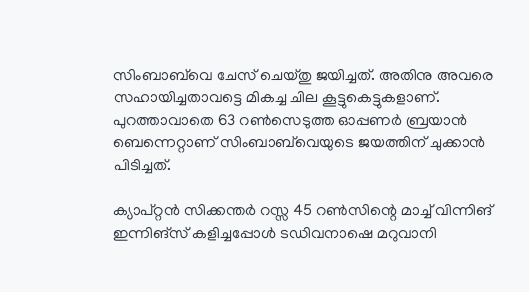സിംബാബ്‌വെ ചേസ് ചെയ്തു ജയിച്ചത്. അതിനു അവരെ സഹായിച്ചതാവട്ടെ മികച്ച ചില കൂട്ടുകെട്ടുകളാണ്. പുറത്താവാതെ 63 റണ്‍സെടുത്ത ഓപ്പണര്‍ ബ്രയാന്‍ ബെന്നെറ്റാണ് സിംബാബ്‌വെയുടെ ജയത്തിന് ചുക്കാന്‍ പിടിച്ചത്.

ക്യാപ്റ്റന്‍ സിക്കന്തര്‍ റസ്സ 45 റണ്‍സിന്റെ മാച്ച് വിന്നിങ് ഇന്നിങ്‌സ് കളിച്ചപ്പോള്‍ ടഡിവനാഷെ മറുവാനി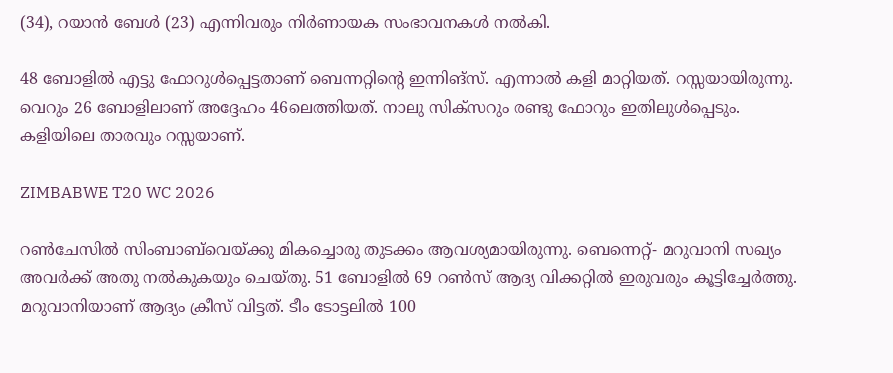(34), റയാന്‍ ബേള്‍ (23) എന്നിവരും നിര്‍ണായക സംഭാവനകള്‍ നല്‍കി.

48 ബോളില്‍ എട്ടു ഫോറുള്‍പ്പെട്ടതാണ് ബെന്നറ്റിന്റെ ഇന്നിങ്‌സ്. എന്നാല്‍ കളി മാറ്റിയത്. റസ്സയായിരുന്നു. വെറും 26 ബോളിലാണ് അദ്ദേഹം 46ലെത്തിയത്. നാലു സിക്‌സറും രണ്ടു ഫോറും ഇതിലുള്‍പ്പെടും. കളിയിലെ താരവും റസ്സയാണ്.

ZIMBABWE T20 WC 2026

റണ്‍ചേസില്‍ സിംബാബ്‌വെയ്ക്കു മികച്ചൊരു തുടക്കം ആവശ്യമായിരുന്നു. ബെന്നെറ്റ്- മറുവാനി സഖ്യം അവര്‍ക്ക് അതു നല്‍കുകയും ചെയ്തു. 51 ബോളില്‍ 69 റണ്‍സ് ആദ്യ വിക്കറ്റില്‍ ഇരുവരും കൂട്ടിച്ചേര്‍ത്തു. മറുവാനിയാണ് ആദ്യം ക്രീസ് വിട്ടത്. ടീം ടോട്ടലില്‍ 100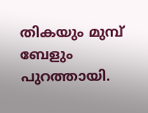തികയും മുമ്പ് ബേളും പുറത്തായി.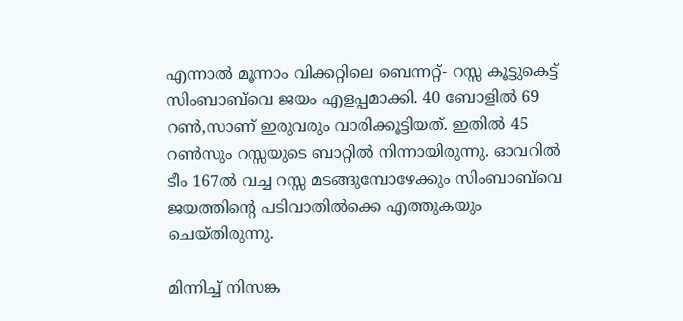എന്നാല്‍ മൂന്നാം വിക്കറ്റിലെ ബെന്നറ്റ്- റസ്സ കൂട്ടുകെട്ട് സിംബാബ്‌വെ ജയം എളപ്പമാക്കി. 40 ബോളില്‍ 69 റണ്‍,സാണ് ഇരുവരും വാരിക്കൂട്ടിയത്. ഇതില്‍ 45 റണ്‍സും റസ്സയുടെ ബാറ്റില്‍ നിന്നായിരുന്നു. ഓവറില്‍ ടീം 167ല്‍ വച്ച റസ്സ മടങ്ങുമ്പോഴേക്കും സിംബാബ്‌വെ ജയത്തിന്റെ പടിവാതില്‍ക്കെ എത്തുകയും ചെയ്തിരുന്നു.

മിന്നിച്ച് നിസങ്ക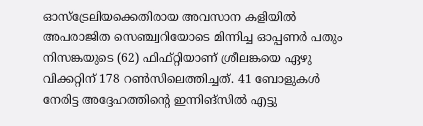ഓസ്‌ട്രേലിയക്കെതിരായ അവസാന കളിയില്‍ അപരാജിത സെഞ്ച്വറിയോടെ മിന്നിച്ച ഓപ്പണര്‍ പതും നിസങ്കയുടെ (62) ഫിഫ്റ്റിയാണ് ശ്രീലങ്കയെ ഏഴു വിക്കറ്റിന് 178 റണ്‍സിലെത്തിച്ചത്. 41 ബോളുകള്‍ നേരിട്ട അദ്ദേഹത്തിന്റെ ഇന്നിങ്‌സില്‍ എട്ടു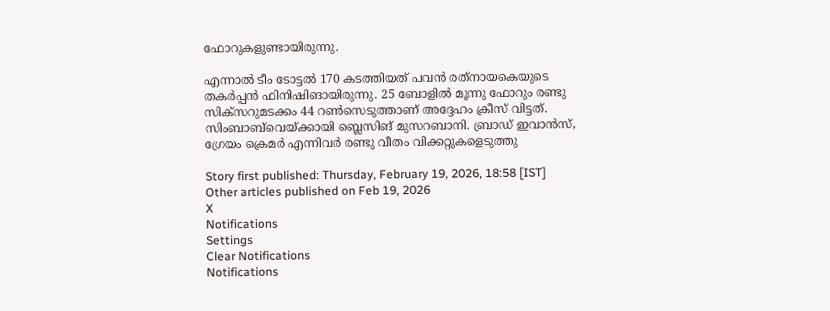ഫോറുകളുണ്ടായിരുന്നു.

എന്നാല്‍ ടീം ടോട്ടല്‍ 170 കടത്തിയത് പവന്‍ രത്‌നായകെയുടെ തകര്‍പ്പന്‍ ഫിനിഷിങായിരുന്നു. 25 ബോളില്‍ മൂന്നു ഫോറും രണ്ടു സിക്‌സറുമടക്കം 44 റണ്‍സെടുത്താണ് അദ്ദേഹം ക്രീസ് വിട്ടത്. സിംബാബ്‌വെയ്ക്കായി ബ്ലെസിങ് മുസറബാനി. ബ്രാഡ് ഇവാന്‍സ്, ഗ്രേയം ക്രെമര്‍ എന്നിവര്‍ രണ്ടു വീതം വിക്കറ്റുകളെടുത്തു

Story first published: Thursday, February 19, 2026, 18:58 [IST]
Other articles published on Feb 19, 2026
X
Notifications
Settings
Clear Notifications
Notifications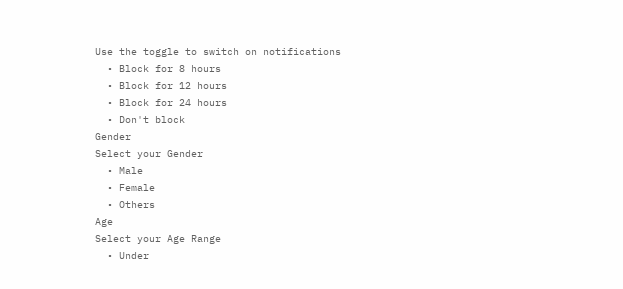Use the toggle to switch on notifications
  • Block for 8 hours
  • Block for 12 hours
  • Block for 24 hours
  • Don't block
Gender
Select your Gender
  • Male
  • Female
  • Others
Age
Select your Age Range
  • Under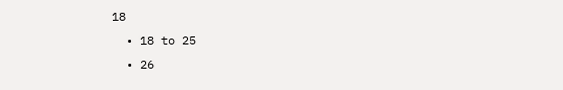18
  • 18 to 25
  • 26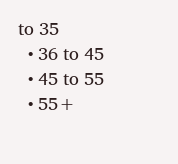to 35
  • 36 to 45
  • 45 to 55
  • 55+